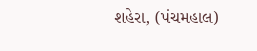શહેરા, (પંચમહાલ)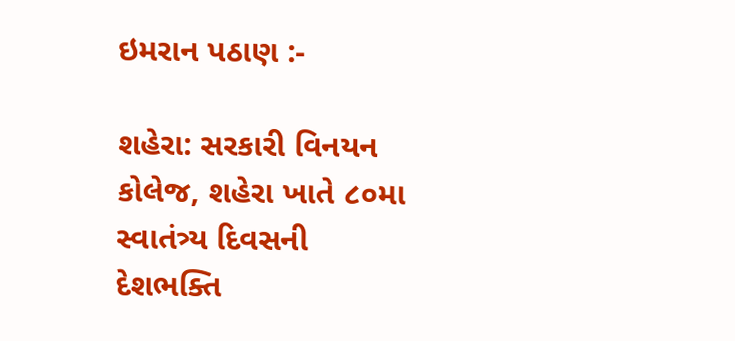ઇમરાન પઠાણ :-

શહેરા: સરકારી વિનયન કોલેજ, શહેરા ખાતે ૮૦મા સ્વાતંત્ર્ય દિવસની દેશભક્તિ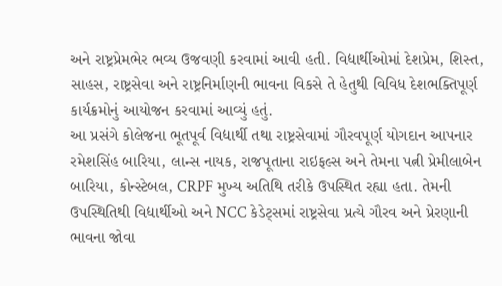અને રાષ્ટ્રપ્રેમભેર ભવ્ય ઉજવણી કરવામાં આવી હતી. વિદ્યાર્થીઓમાં દેશપ્રેમ, શિસ્ત, સાહસ, રાષ્ટ્રસેવા અને રાષ્ટ્રનિર્માણની ભાવના વિકસે તે હેતુથી વિવિધ દેશભક્તિપૂર્ણ કાર્યક્રમોનું આયોજન કરવામાં આવ્યું હતું.
આ પ્રસંગે કોલેજના ભૂતપૂર્વ વિદ્યાર્થી તથા રાષ્ટ્રસેવામાં ગૌરવપૂર્ણ યોગદાન આપનાર રમેશસિંહ બારિયા, લાન્સ નાયક, રાજપૂતાના રાઇફલ્સ અને તેમના પત્ની પ્રેમીલાબેન બારિયા, કોન્સ્ટેબલ, CRPF મુખ્ય અતિથિ તરીકે ઉપસ્થિત રહ્યા હતા. તેમની ઉપસ્થિતિથી વિદ્યાર્થીઓ અને NCC કેડેટ્સમાં રાષ્ટ્રસેવા પ્રત્યે ગૌરવ અને પ્રેરણાની ભાવના જોવા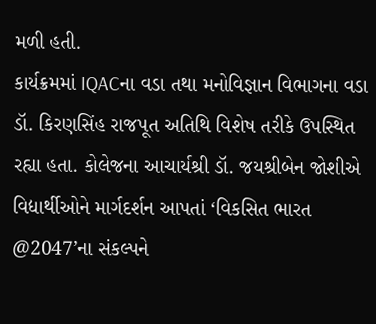મળી હતી.
કાર્યક્રમમાં IQACના વડા તથા મનોવિજ્ઞાન વિભાગના વડા ડૉ. કિરણસિંહ રાજપૂત અતિથિ વિશેષ તરીકે ઉપસ્થિત રહ્યા હતા. કોલેજના આચાર્યશ્રી ડૉ. જયશ્રીબેન જોશીએ વિદ્યાર્થીઓને માર્ગદર્શન આપતાં ‘વિકસિત ભારત @2047’ના સંકલ્પને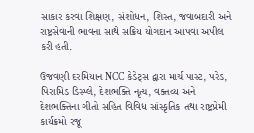સાકાર કરવા શિક્ષણ, સંશોધન, શિસ્ત, જવાબદારી અને રાષ્ટ્રસેવાની ભાવના સાથે સક્રિય યોગદાન આપવા અપીલ કરી હતી.

ઉજવણી દરમિયાન NCC કેડેટ્સ દ્વારા માર્ચ પાસ્ટ, પરેડ, પિરામિડ ડિસ્પ્લે, દેશભક્તિ નૃત્ય, વક્તવ્ય અને દેશભક્તિના ગીતો સહિત વિવિધ સાંસ્કૃતિક તથા રાષ્ટ્રપ્રેમી કાર્યક્રમો રજૂ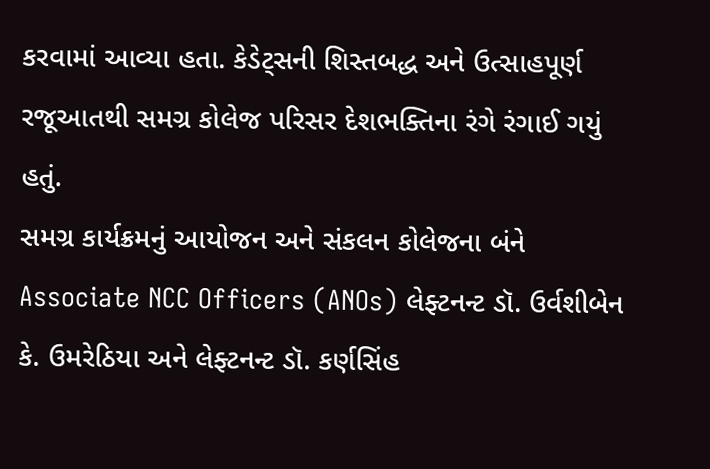કરવામાં આવ્યા હતા. કેડેટ્સની શિસ્તબદ્ધ અને ઉત્સાહપૂર્ણ રજૂઆતથી સમગ્ર કોલેજ પરિસર દેશભક્તિના રંગે રંગાઈ ગયું હતું.
સમગ્ર કાર્યક્રમનું આયોજન અને સંકલન કોલેજના બંને Associate NCC Officers (ANOs) લેફ્ટનન્ટ ડૉ. ઉર્વશીબેન કે. ઉમરેઠિયા અને લેફ્ટનન્ટ ડૉ. કર્ણસિંહ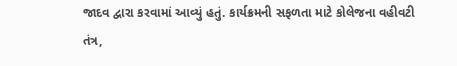જાદવ દ્વારા કરવામાં આવ્યું હતું. કાર્યક્રમની સફળતા માટે કોલેજના વહીવટી તંત્ર,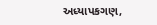અધ્યાપકગણ,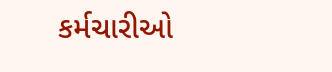કર્મચારીઓ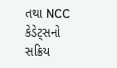તથા NCC કેડેટ્સનો સક્રિય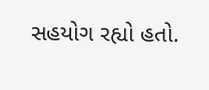સહયોગ રહ્યો હતો.